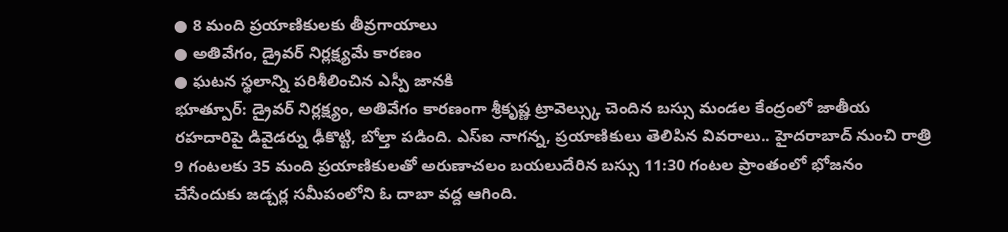● 8 మంది ప్రయాణికులకు తీవ్రగాయాలు
● అతివేగం, డ్రైవర్ నిర్లక్ష్యమే కారణం
● ఘటన స్థలాన్ని పరిశీలించిన ఎస్పీ జానకి
భూత్పూర్: డ్రైవర్ నిర్లక్ష్యం, అతివేగం కారణంగా శ్రీకృష్ణ ట్రావెల్స్కు చెందిన బస్సు మండల కేంద్రంలో జాతీయ రహదారిపై డివైడర్ను ఢీకొట్టి, బోల్తా పడింది. ఎస్ఐ నాగన్న, ప్రయాణికులు తెలిపిన వివరాలు.. హైదరాబాద్ నుంచి రాత్రి 9 గంటలకు 35 మంది ప్రయాణికులతో అరుణాచలం బయలుదేరిన బస్సు 11:30 గంటల ప్రాంతంలో భోజనం చేసేందుకు జడ్చర్ల సమీపంలోని ఓ దాబా వద్ద ఆగింది.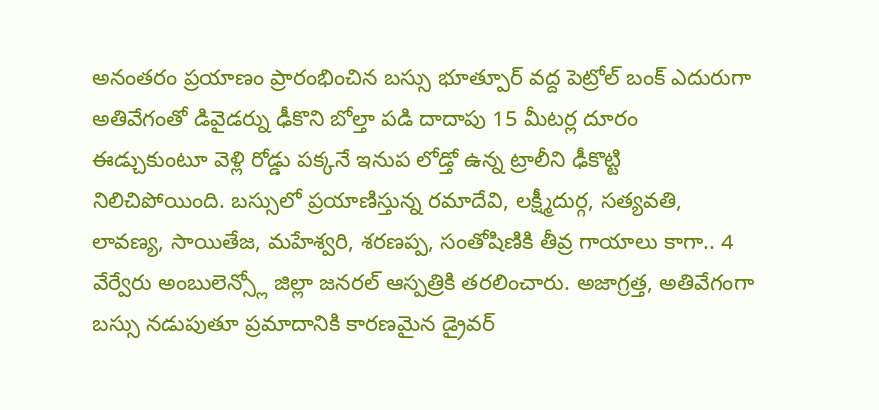అనంతరం ప్రయాణం ప్రారంభించిన బస్సు భూత్పూర్ వద్ద పెట్రోల్ బంక్ ఎదురుగా అతివేగంతో డివైడర్ను ఢీకొని బోల్తా పడి దాదాపు 15 మీటర్ల దూరం ఈడ్చుకుంటూ వెళ్లి రోడ్డు పక్కనే ఇనుప లోడ్తో ఉన్న ట్రాలీని ఢీకొట్టి నిలిచిపోయింది. బస్సులో ప్రయాణిస్తున్న రమాదేవి, లక్ష్మీదుర్గ, సత్యవతి, లావణ్య, సాయితేజ, మహేశ్వరి, శరణప్ప, సంతోషిణికి తీవ్ర గాయాలు కాగా.. 4 వేర్వేరు అంబులెన్స్లో జిల్లా జనరల్ ఆస్పత్రికి తరలించారు. అజాగ్రత్త, అతివేగంగా బస్సు నడుపుతూ ప్రమాదానికి కారణమైన డ్రైవర్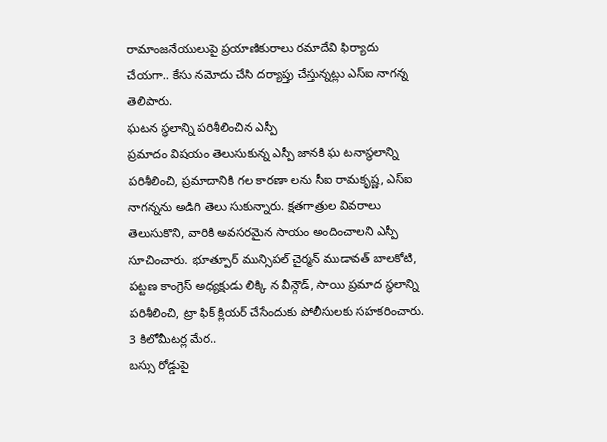రామాంజనేయులుపై ప్రయాణికురాలు రమాదేవి ఫిర్యాదు చేయగా.. కేసు నమోదు చేసి దర్యాప్తు చేస్తున్నట్లు ఎస్ఐ నాగన్న తెలిపారు.
ఘటన స్ధలాన్ని పరిశీలించిన ఎస్పీ
ప్రమాదం విషయం తెలుసుకున్న ఎస్పీ జానకి ఘ టనాస్థలాన్ని పరిశీలించి, ప్రమాదానికి గల కారణా లను సీఐ రామకృష్ణ, ఎస్ఐ నాగన్నను అడిగి తెలు సుకున్నారు. క్షతగాత్రుల వివరాలు తెలుసుకొని, వారికి అవసరమైన సాయం అందించాలని ఎస్పీ సూచించారు. భూత్పూర్ మున్సిపల్ చైర్మన్ ముడావత్ బాలకోటి, పట్టణ కాంగ్రెస్ అధ్యక్షుడు లిక్కి న వీన్గౌడ్, సాయి ప్రమాద స్థలాన్ని పరిశీలించి, ట్రా ఫిక్ క్లియర్ చేసేందుకు పోలీసులకు సహకరించారు.
3 కిలోమీటర్ల మేర..
బస్సు రోడ్డుపై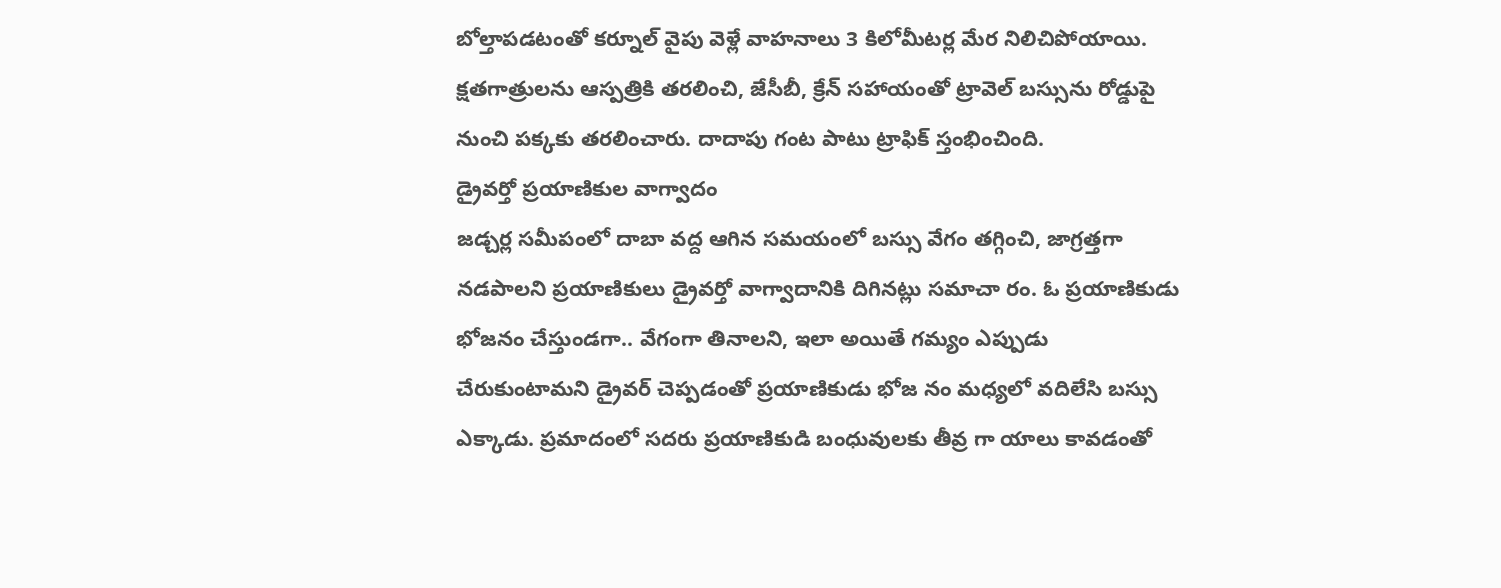బోల్తాపడటంతో కర్నూల్ వైపు వెళ్లే వాహనాలు 3 కిలోమీటర్ల మేర నిలిచిపోయాయి. క్షతగాత్రులను ఆస్పత్రికి తరలించి, జేసీబీ, క్రేన్ సహాయంతో ట్రావెల్ బస్సును రోడ్డుపై నుంచి పక్కకు తరలించారు. దాదాపు గంట పాటు ట్రాఫిక్ స్తంభించింది.
డ్రైవర్తో ప్రయాణికుల వాగ్వాదం
జడ్చర్ల సమీపంలో దాబా వద్ద ఆగిన సమయంలో బస్సు వేగం తగ్గించి, జాగ్రత్తగా నడపాలని ప్రయాణికులు డ్రైవర్తో వాగ్వాదానికి దిగినట్లు సమాచా రం. ఓ ప్రయాణికుడు భోజనం చేస్తుండగా.. వేగంగా తినాలని, ఇలా అయితే గమ్యం ఎప్పుడు చేరుకుంటామని డ్రైవర్ చెప్పడంతో ప్రయాణికుడు భోజ నం మధ్యలో వదిలేసి బస్సు ఎక్కాడు. ప్రమాదంలో సదరు ప్రయాణికుడి బంధువులకు తీవ్ర గా యాలు కావడంతో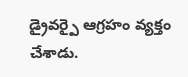డ్రైవర్పై ఆగ్రహం వ్యక్తం చేశాడు.